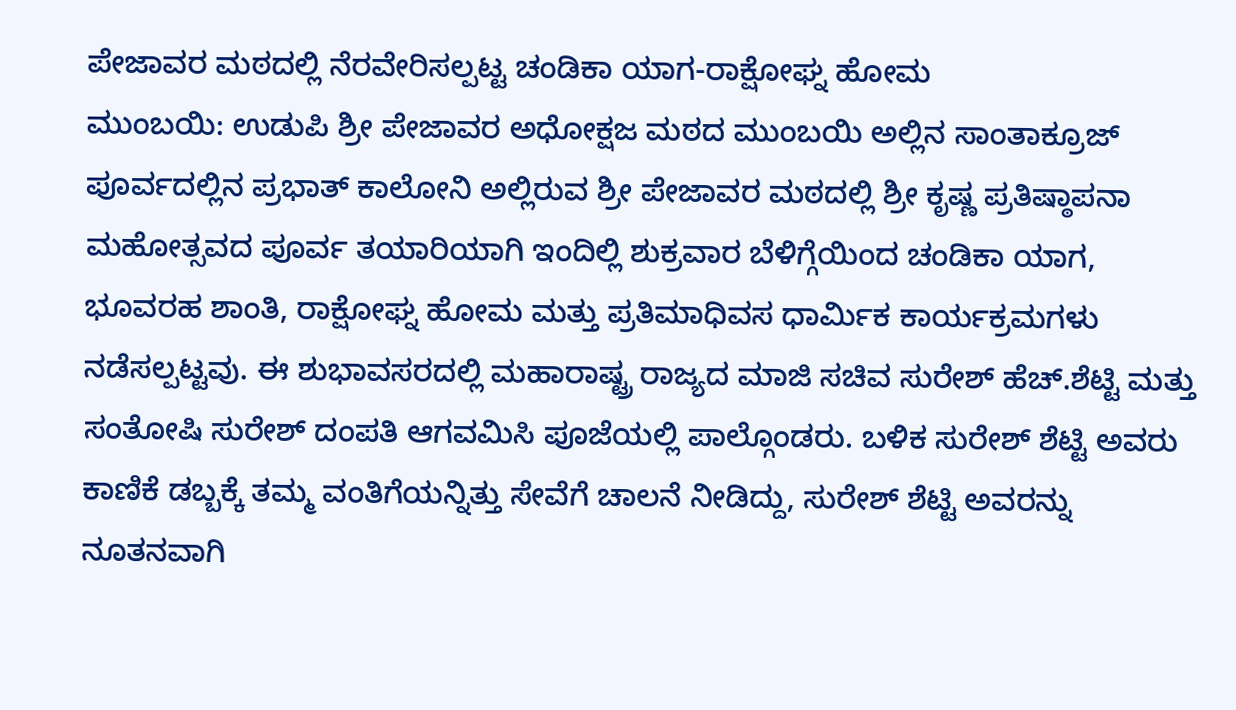ಪೇಜಾವರ ಮಠದಲ್ಲಿ ನೆರವೇರಿಸಲ್ಪಟ್ಟ ಚಂಡಿಕಾ ಯಾಗ-ರಾಕ್ಷೋಘ್ನ ಹೋಮ
ಮುಂಬಯಿ: ಉಡುಪಿ ಶ್ರೀ ಪೇಜಾವರ ಅಧೋಕ್ಷಜ ಮಠದ ಮುಂಬಯಿ ಅಲ್ಲಿನ ಸಾಂತಾಕ್ರೂಜ್ ಪೂರ್ವದಲ್ಲಿನ ಪ್ರಭಾತ್ ಕಾಲೋನಿ ಅಲ್ಲಿರುವ ಶ್ರೀ ಪೇಜಾವರ ಮಠದಲ್ಲಿ ಶ್ರೀ ಕೃಷ್ಣ ಪ್ರತಿಷ್ಠಾಪನಾ ಮಹೋತ್ಸವದ ಪೂರ್ವ ತಯಾರಿಯಾಗಿ ಇಂದಿಲ್ಲಿ ಶುಕ್ರವಾರ ಬೆಳಿಗ್ಗೆಯಿಂದ ಚಂಡಿಕಾ ಯಾಗ, ಭೂವರಹ ಶಾಂತಿ, ರಾಕ್ಷೋಘ್ನ ಹೋಮ ಮತ್ತು ಪ್ರತಿಮಾಧಿವಸ ಧಾರ್ಮಿಕ ಕಾರ್ಯಕ್ರಮಗಳು ನಡೆಸಲ್ಪಟ್ಟವು. ಈ ಶುಭಾವಸರದಲ್ಲಿ ಮಹಾರಾಷ್ಟ್ರ ರಾಜ್ಯದ ಮಾಜಿ ಸಚಿವ ಸುರೇಶ್ ಹೆಚ್.ಶೆಟ್ಟಿ ಮತ್ತು ಸಂತೋಷಿ ಸುರೇಶ್ ದಂಪತಿ ಆಗವಮಿಸಿ ಪೂಜೆಯಲ್ಲಿ ಪಾಲ್ಗೊಂಡರು. ಬಳಿಕ ಸುರೇಶ್ ಶೆಟ್ಟಿ ಅವರು ಕಾಣಿಕೆ ಡಬ್ಬಕ್ಕೆ ತಮ್ಮ ವಂತಿಗೆಯನ್ನಿತ್ತು ಸೇವೆಗೆ ಚಾಲನೆ ನೀಡಿದ್ದು, ಸುರೇಶ್ ಶೆಟ್ಟಿ ಅವರನ್ನು ನೂತನವಾಗಿ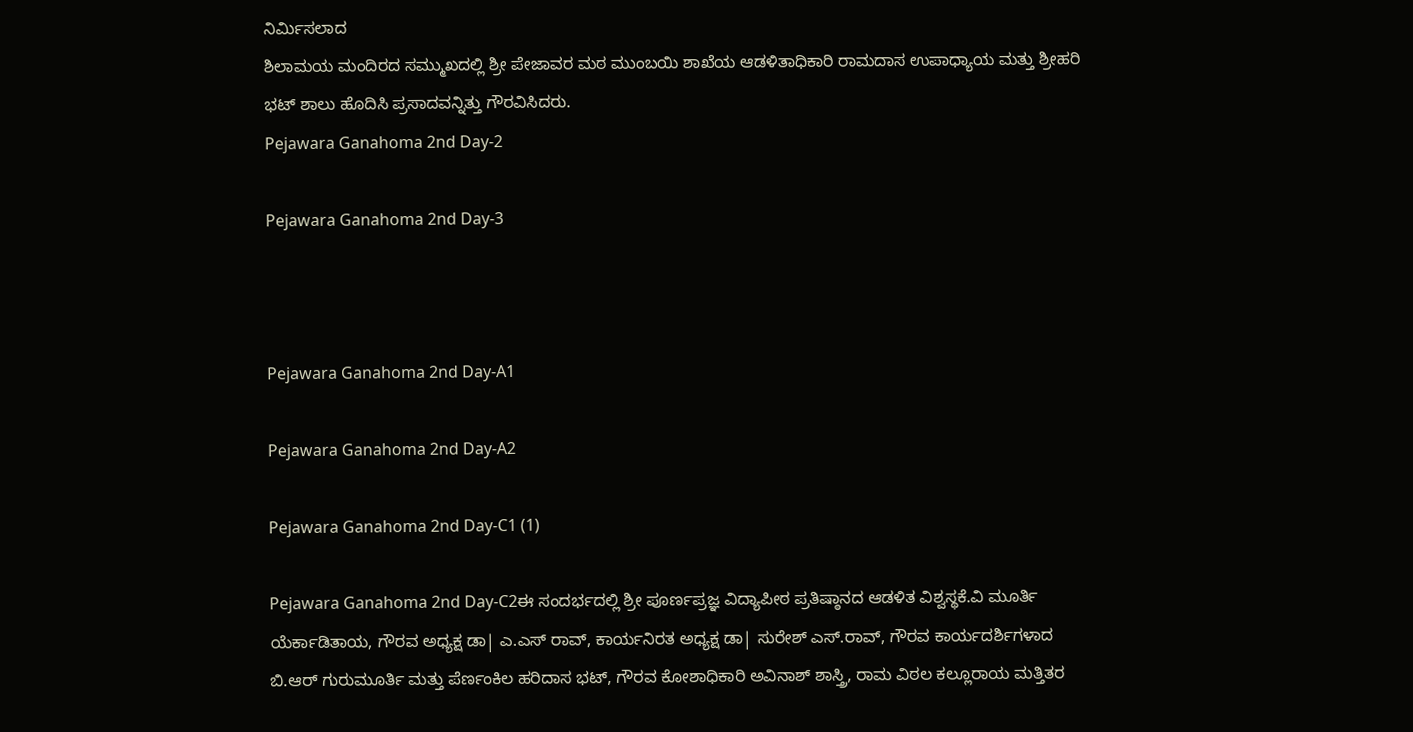ನಿರ್ಮಿಸಲಾದ
ಶಿಲಾಮಯ ಮಂದಿರದ ಸಮ್ಮುಖದಲ್ಲಿ ಶ್ರೀ ಪೇಜಾವರ ಮಠ ಮುಂಬಯಿ ಶಾಖೆಯ ಆಡಳಿತಾಧಿಕಾರಿ ರಾಮದಾಸ ಉಪಾಧ್ಯಾಯ ಮತ್ತು ಶ್ರೀಹರಿ ಭಟ್ ಶಾಲು ಹೊದಿಸಿ ಪ್ರಸಾದವನ್ನಿತ್ತು ಗೌರವಿಸಿದರು.
Pejawara Ganahoma 2nd Day-2

Pejawara Ganahoma 2nd Day-3



Pejawara Ganahoma 2nd Day-A1

Pejawara Ganahoma 2nd Day-A2

Pejawara Ganahoma 2nd Day-C1 (1)

Pejawara Ganahoma 2nd Day-C2ಈ ಸಂದರ್ಭದಲ್ಲಿ ಶ್ರೀ ಪೂರ್ಣಪ್ರಜ್ಞ ವಿದ್ಯಾಪೀಠ ಪ್ರತಿಷ್ಠಾನದ ಆಡಳಿತ ವಿಶ್ವಸ್ಥಕೆ.ವಿ ಮೂರ್ತಿ ಯೆರ್ಕಾಡಿತಾಯ, ಗೌರವ ಅಧ್ಯಕ್ಷ ಡಾ| ಎ.ಎಸ್ ರಾವ್, ಕಾರ್ಯನಿರತ ಅಧ್ಯಕ್ಷ ಡಾ| ಸುರೇಶ್ ಎಸ್.ರಾವ್, ಗೌರವ ಕಾರ್ಯದರ್ಶಿಗಳಾದ ಬಿ.ಆರ್ ಗುರುಮೂರ್ತಿ ಮತ್ತು ಪೆರ್ಣಂಕಿಲ ಹರಿದಾಸ ಭಟ್, ಗೌರವ ಕೋಶಾಧಿಕಾರಿ ಅವಿನಾಶ್ ಶಾಸ್ತ್ರಿ, ರಾಮ ವಿಠಲ ಕಲ್ಲೂರಾಯ ಮತ್ತಿತರ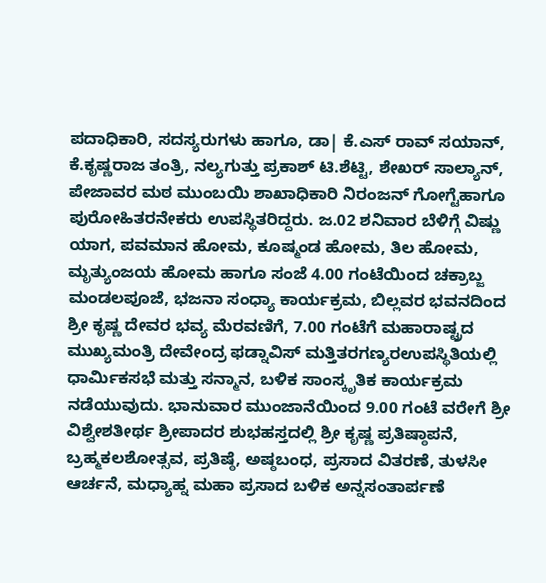ಪದಾಧಿಕಾರಿ, ಸದಸ್ಯರುಗಳು ಹಾಗೂ, ಡಾ| ಕೆ.ಎಸ್ ರಾವ್ ಸಯಾನ್, ಕೆ.ಕೃಷ್ಣರಾಜ ತಂತ್ರಿ, ನಲ್ಯಗುತ್ತು ಪ್ರಕಾಶ್ ಟಿ.ಶೆಟ್ಟಿ, ಶೇಖರ್ ಸಾಲ್ಯಾನ್, ಪೇಜಾವರ ಮಠ ಮುಂಬಯಿ ಶಾಖಾಧಿಕಾರಿ ನಿರಂಜನ್ ಗೋಗ್ಟೆಹಾಗೂ ಪುರೋಹಿತರನೇಕರು ಉಪಸ್ಥಿತರಿದ್ದರು. ಜ.02 ಶನಿವಾರ ಬೆಳಿಗ್ಗೆ ವಿಷ್ಣು ಯಾಗ, ಪವಮಾನ ಹೋಮ, ಕೂಷ್ಮಂಡ ಹೋಮ, ತಿಲ ಹೋಮ,
ಮೃತ್ಯುಂಜಯ ಹೋಮ ಹಾಗೂ ಸಂಜೆ 4.00 ಗಂಟೆಯಿಂದ ಚಕ್ರಾಬ್ಜ ಮಂಡಲಪೂಜೆ, ಭಜನಾ ಸಂಧ್ಯಾ ಕಾರ್ಯಕ್ರಮ, ಬಿಲ್ಲವರ ಭವನದಿಂದ ಶ್ರೀ ಕೃಷ್ಣ ದೇವರ ಭವ್ಯ ಮೆರವಣಿಗೆ, 7.00 ಗಂಟೆಗೆ ಮಹಾರಾಷ್ಟ್ರದ
ಮುಖ್ಯಮಂತ್ರಿ ದೇವೇಂದ್ರ ಫಡ್ನಾವಿಸ್ ಮತ್ತಿತರಗಣ್ಯರಉಪಸ್ಥಿತಿಯಲ್ಲಿ ಧಾರ್ಮಿಕಸಭೆ ಮತ್ತು ಸನ್ಮಾನ, ಬಳಿಕ ಸಾಂಸ್ಕೃತಿಕ ಕಾರ್ಯಕ್ರಮ ನಡೆಯುವುದು. ಭಾನುವಾರ ಮುಂಜಾನೆಯಿಂದ 9.00 ಗಂಟೆ ವರೇಗೆ ಶ್ರೀ ವಿಶ್ವೇಶತೀರ್ಥ ಶ್ರೀಪಾದರ ಶುಭಹಸ್ತದಲ್ಲಿ ಶ್ರೀ ಕೃಷ್ಣ ಪ್ರತಿಷ್ಠಾಪನೆ, ಬ್ರಹ್ಮಕಲಶೋತ್ಸವ, ಪ್ರತಿಷ್ಠೆ, ಅಷ್ಠಬಂಧ, ಪ್ರಸಾದ ವಿತರಣೆ, ತುಳಸೀ ಆರ್ಚನೆ, ಮಧ್ಯಾಹ್ನ ಮಹಾ ಪ್ರಸಾದ ಬಳಿಕ ಅನ್ನಸಂತಾರ್ಪಣೆ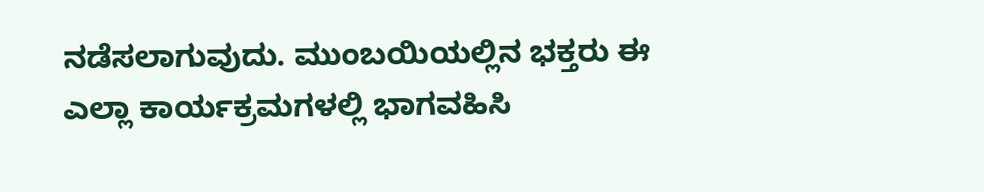ನಡೆಸಲಾಗುವುದು. ಮುಂಬಯಿಯಲ್ಲಿನ ಭಕ್ತರು ಈ ಎಲ್ಲಾ ಕಾರ್ಯಕ್ರಮಗಳಲ್ಲಿ ಭಾಗವಹಿಸಿ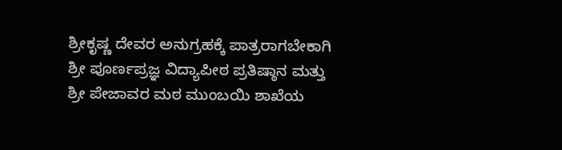ಶ್ರೀಕೃಷ್ಣ ದೇವರ ಅನುಗ್ರಹಕ್ಕೆ ಪಾತ್ರರಾಗಬೇಕಾಗಿ ಶ್ರೀ ಪೂರ್ಣಪ್ರಜ್ಞ ವಿದ್ಯಾಪೀಠ ಪ್ರತಿಷ್ಠಾನ ಮತ್ತು ಶ್ರೀ ಪೇಜಾವರ ಮಠ ಮುಂಬಯಿ ಶಾಖೆಯ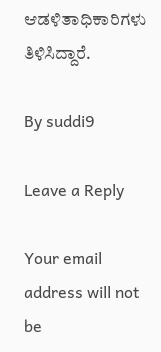ಆಡಳಿತಾಧಿಕಾರಿಗಳು ತಿಳಿಸಿದ್ದಾರೆ.

By suddi9

Leave a Reply

Your email address will not be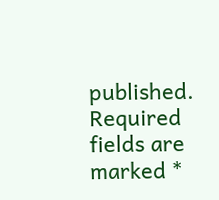published. Required fields are marked *